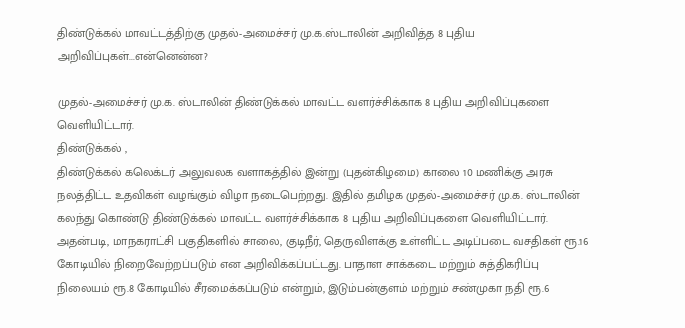திண்டுக்கல் மாவட்டத்திற்கு முதல்-அமைச்சர் மு.க.ஸ்டாலின் அறிவித்த 8 புதிய அறிவிப்புகள்...என்னென்ன?

முதல்-அமைச்சர் மு.க. ஸ்டாலின் திண்டுக்கல் மாவட்ட வளர்ச்சிக்காக 8 புதிய அறிவிப்புகளை வெளியிட்டார்.
திண்டுக்கல் ,
திண்டுக்கல் கலெக்டர் அலுவலக வளாகத்தில் இன்று (புதன்கிழமை) காலை 10 மணிக்கு அரசு நலத்திட்ட உதவிகள் வழங்கும் விழா நடைபெற்றது. இதில் தமிழக முதல்-அமைச்சர் மு.க. ஸ்டாலின் கலந்து கொண்டு திண்டுக்கல் மாவட்ட வளர்ச்சிக்காக 8 புதிய அறிவிப்புகளை வெளியிட்டார்.
அதன்படி, மாநகராட்சி பகுதிகளில் சாலை, குடிநீர், தெருவிளக்கு உள்ளிட்ட அடிப்படை வசதிகள் ரூ.16 கோடியில் நிறைவேற்றப்படும் என அறிவிக்கப்பட்டது. பாதாள சாக்கடை மற்றும் சுத்திகரிப்பு நிலையம் ரூ.8 கோடியில் சீரமைக்கப்படும் என்றும், இடும்பன்குளம் மற்றும் சண்முகா நதி ரூ.6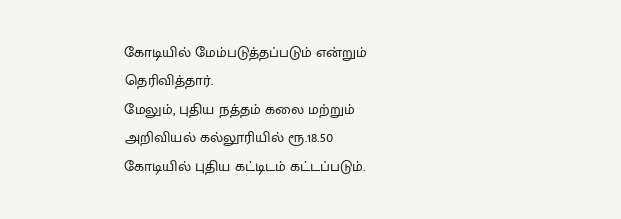கோடியில் மேம்படுத்தப்படும் என்றும் தெரிவித்தார்.
மேலும், புதிய நத்தம் கலை மற்றும் அறிவியல் கல்லூரியில் ரூ.18.50 கோடியில் புதிய கட்டிடம் கட்டப்படும்.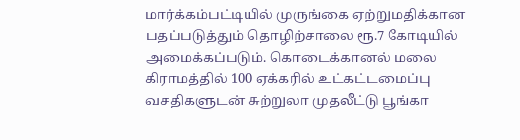மார்க்கம்பட்டியில் முருங்கை ஏற்றுமதிக்கான பதப்படுத்தும் தொழிற்சாலை ரூ.7 கோடியில் அமைக்கப்படும். கொடைக்கானல் மலை கிராமத்தில் 100 ஏக்கரில் உட்கட்டமைப்பு வசதிகளுடன் சுற்றுலா முதலீட்டு பூங்கா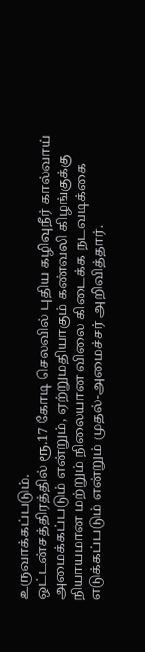உருவாக்கப்படும்.
ஒட்டன்சத்திரத்தில் ரூ.17 கோடி செலவில் புதிய கழிவுநீர் கால்வாய் அமைக்கப்படும் என்றும், ஏற்றுமதியாகும் கண்வலி கிழங்குக்கு நியாயமான மற்றும் நிலையான விலை கிடைக்க நடவடிக்கை எடுக்கப்படும் என்றும் முதல்-அமைச்சர் அறிவித்தார்.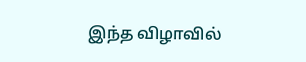இந்த விழாவில்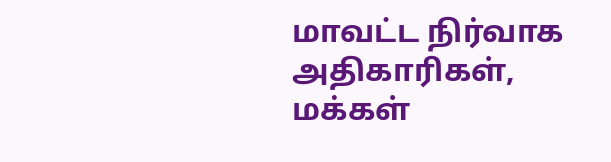மாவட்ட நிர்வாக அதிகாரிகள், மக்கள்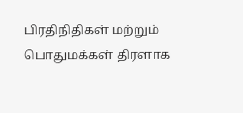பிரதிநிதிகள் மற்றும் பொதுமக்கள் திரளாக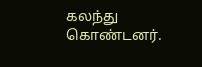கலந்து கொண்டனர்.